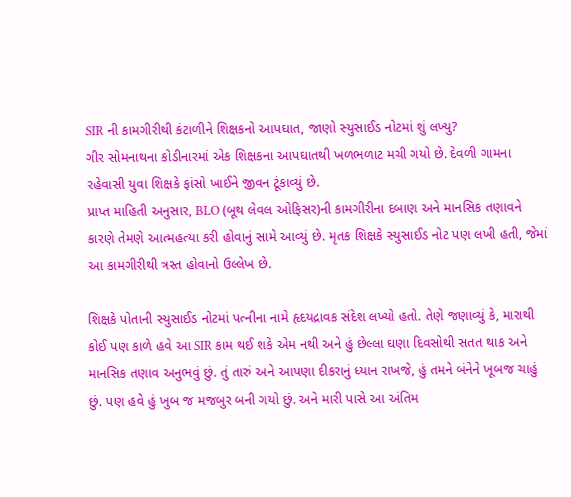SIR ની કામગીરીથી કંટાળીને શિક્ષકનો આપઘાત, જાણો સ્યુસાઈડ નોટમાં શું લખ્યુ?
ગીર સોમનાથના કોડીનારમાં એક શિક્ષકના આપઘાતથી ખળભળાટ મચી ગયો છે. દેવળી ગામના રહેવાસી યુવા શિક્ષકે ફાંસો ખાઈને જીવન ટૂંકાવ્યું છે.
પ્રાપ્ત માહિતી અનુસાર, BLO (બૂથ લેવલ ઓફિસર)ની કામગીરીના દબાણ અને માનસિક તણાવને કારણે તેમણે આત્મહત્યા કરી હોવાનું સામે આવ્યું છે. મૃતક શિક્ષકે સ્યુસાઈડ નોટ પણ લખી હતી, જેમાં આ કામગીરીથી ત્રસ્ત હોવાનો ઉલ્લેખ છે.

શિક્ષકે પોતાની સ્યુસાઈડ નોટમાં પત્નીના નામે હૃદયદ્રાવક સંદેશ લખ્યો હતો. તેણે જણાવ્યું કે, મારાથી કોઈ પણ કાળે હવે આ SIR કામ થઈ શકે એમ નથી અને હું છેલ્લા ઘણા દિવસોથી સતત થાક અને માનસિક તણાવ અનુભવું છું. તું તારું અને આપણા દીકરાનું ધ્યાન રાખજે, હું તમને બંનેને ખૂબજ ચાહું છું. પણ હવે હું ખુબ જ મજબુર બની ગયો છું. અને મારી પાસે આ અંતિમ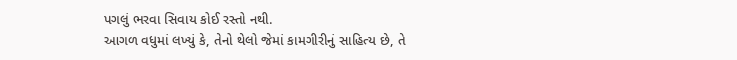પગલું ભરવા સિવાય કોઈ રસ્તો નથી.
આગળ વધુમાં લખ્યું કે, તેનો થેલો જેમાં કામગીરીનું સાહિત્ય છે, તે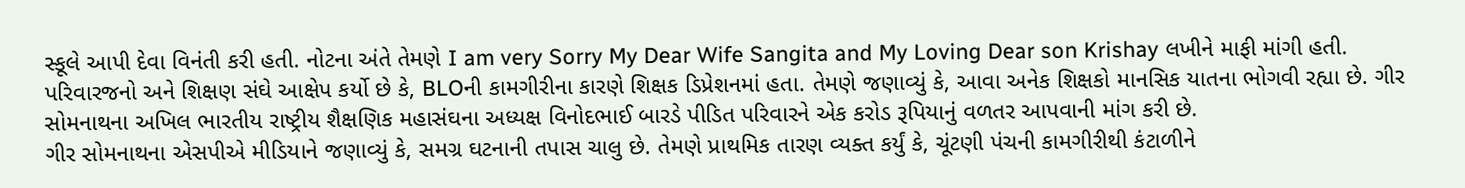સ્કૂલે આપી દેવા વિનંતી કરી હતી. નોટના અંતે તેમણે I am very Sorry My Dear Wife Sangita and My Loving Dear son Krishay લખીને માફી માંગી હતી.
પરિવારજનો અને શિક્ષણ સંઘે આક્ષેપ કર્યો છે કે, BLOની કામગીરીના કારણે શિક્ષક ડિપ્રેશનમાં હતા. તેમણે જણાવ્યું કે, આવા અનેક શિક્ષકો માનસિક યાતના ભોગવી રહ્યા છે. ગીર સોમનાથના અખિલ ભારતીય રાષ્ટ્રીય શૈક્ષણિક મહાસંઘના અધ્યક્ષ વિનોદભાઈ બારડે પીડિત પરિવારને એક કરોડ રૂપિયાનું વળતર આપવાની માંગ કરી છે.
ગીર સોમનાથના એસપીએ મીડિયાને જણાવ્યું કે, સમગ્ર ઘટનાની તપાસ ચાલુ છે. તેમણે પ્રાથમિક તારણ વ્યક્ત કર્યું કે, ચૂંટણી પંચની કામગીરીથી કંટાળીને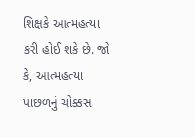શિક્ષકે આત્મહત્યા કરી હોઈ શકે છે. જો કે, આત્મહત્યા પાછળનું ચોક્કસ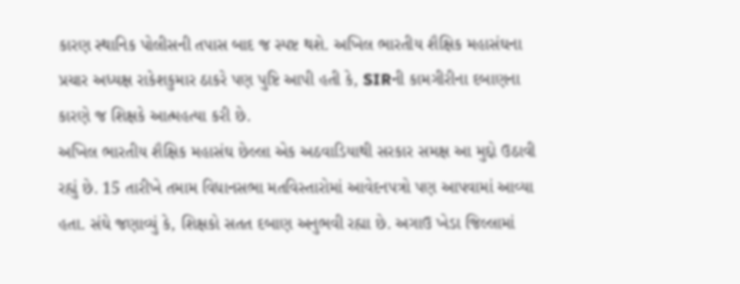કારણ સ્થાનિક પોલીસની તપાસ બાદ જ સ્પષ્ટ થશે. અખિલ ભારતીય શૈક્ષિક મહાસંઘના પ્રચાર અધ્યક્ષ રાકેશકુમાર ઠાકરે પણ પુષ્ટિ આપી હતી કે, SIRની કામગીરીના દબાણના કારણે જ શિક્ષકે આત્મહત્યા કરી છે.
અખિલ ભારતીય શૈક્ષિક મહાસંઘ છેલ્લા એક અઠવાડિયાથી સરકાર સમક્ષ આ મુદ્દો ઉઠાવી રહ્યું છે. 15 તારીખે તમામ વિધાનસભા મતવિસ્તારોમાં આવેદનપત્રો પણ આપવામાં આવ્યા હતા. સંઘે જણાવ્યું કે, શિક્ષકો સતત દબાણ અનુભવી રહ્યા છે. અગાઉ ખેડા જિલ્લામાં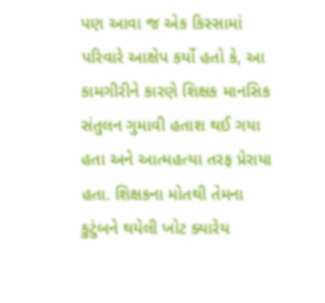પણ આવા જ એક કિસ્સામાં પરિવારે આક્ષેપ કર્યો હતો કે, આ કામગીરીને કારણે શિક્ષક માનસિક સંતુલન ગુમાવી હતાશ થઈ ગયા હતા અને આત્મહત્યા તરફ પ્રેરાયા હતા. શિક્ષકના મોતથી તેમના કુટુંબને થયેલી ખોટ ક્યારેય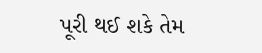પૂરી થઈ શકે તેમ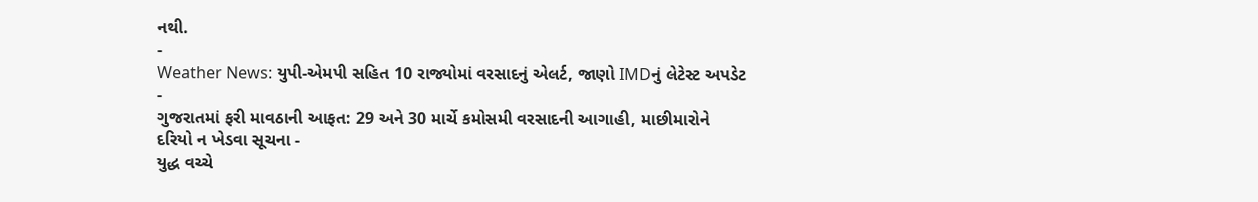નથી.
-
Weather News: યુપી-એમપી સહિત 10 રાજ્યોમાં વરસાદનું એલર્ટ, જાણો IMDનું લેટેસ્ટ અપડેટ -
ગુજરાતમાં ફરી માવઠાની આફત: 29 અને 30 માર્ચે કમોસમી વરસાદની આગાહી, માછીમારોને દરિયો ન ખેડવા સૂચના -
યુદ્ધ વચ્ચે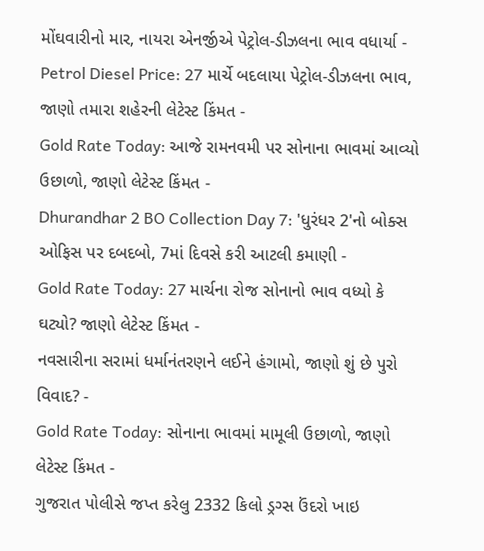મોંઘવારીનો માર, નાયરા એનર્જીએ પેટ્રોલ-ડીઝલના ભાવ વધાર્યા -
Petrol Diesel Price: 27 માર્ચે બદલાયા પેટ્રોલ-ડીઝલના ભાવ, જાણો તમારા શહેરની લેટેસ્ટ કિંમત -
Gold Rate Today: આજે રામનવમી પર સોનાના ભાવમાં આવ્યો ઉછાળો, જાણો લેટેસ્ટ કિંમત -
Dhurandhar 2 BO Collection Day 7: 'ધુરંધર 2'નો બોક્સ ઓફિસ પર દબદબો, 7માં દિવસે કરી આટલી કમાણી -
Gold Rate Today: 27 માર્ચના રોજ સોનાનો ભાવ વધ્યો કે ઘટ્યો? જાણો લેટેસ્ટ કિંમત -
નવસારીના સરામાં ધર્માનંતરણને લઈને હંગામો, જાણો શું છે પુરો વિવાદ? -
Gold Rate Today: સોનાના ભાવમાં મામૂલી ઉછાળો, જાણો લેટેસ્ટ કિંમત -
ગુજરાત પોલીસે જપ્ત કરેલુ 2332 કિલો ડ્રગ્સ ઉંદરો ખાઇ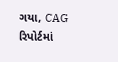ગયા, CAG રિપોર્ટમાં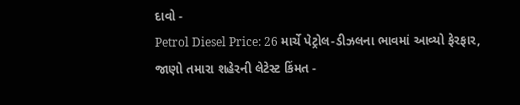દાવો -
Petrol Diesel Price: 26 માર્ચે પેટ્રોલ-ડીઝલના ભાવમાં આવ્યો ફેરફાર, જાણો તમારા શહેરની લેટેસ્ટ કિંમત -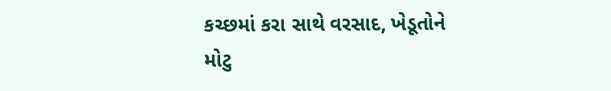કચ્છમાં કરા સાથે વરસાદ, ખેડૂતોને મોટુ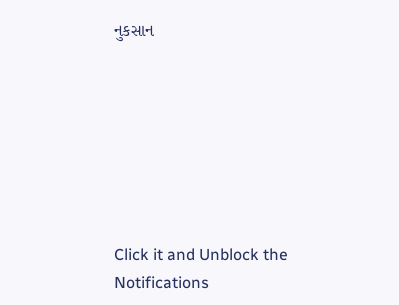નુકસાન







Click it and Unblock the Notifications